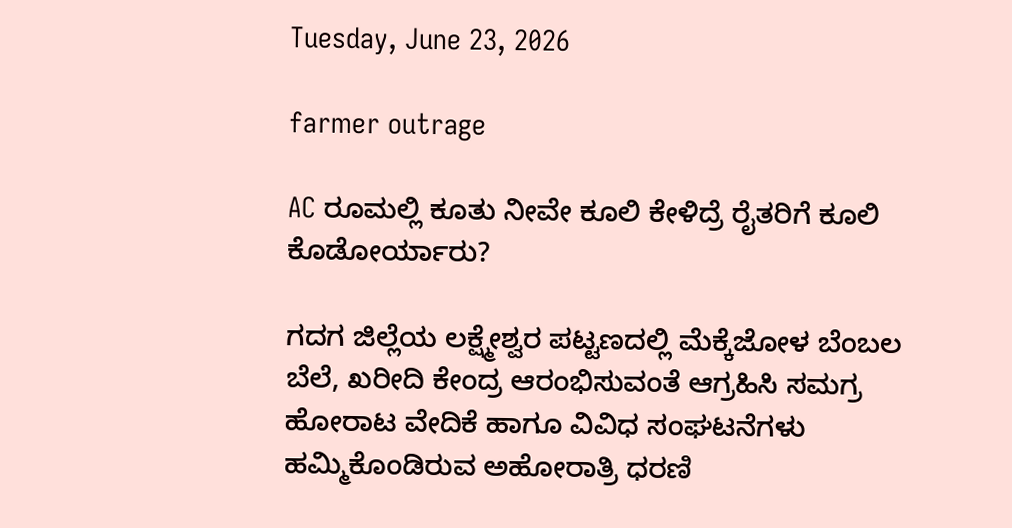Tuesday, June 23, 2026

farmer outrage

AC ರೂಮಲ್ಲಿ ಕೂತು ನೀವೇ ಕೂಲಿ ಕೇಳಿದ್ರೆ ರೈತರಿಗೆ ಕೂಲಿ ಕೊಡೋರ್ಯಾರು?

ಗದಗ ಜಿಲ್ಲೆಯ ಲಕ್ಷ್ಮೇಶ್ವರ ಪಟ್ಟಣದಲ್ಲಿ ಮೆಕ್ಕೆಜೋಳ ಬೆಂಬಲ ಬೆಲೆ, ಖರೀದಿ ಕೇಂದ್ರ ಆರಂಭಿಸುವಂತೆ ಆಗ್ರಹಿಸಿ ಸಮಗ್ರ ಹೋರಾಟ ವೇದಿಕೆ ಹಾಗೂ ವಿವಿಧ ಸಂಘಟನೆಗಳು ಹಮ್ಮಿಕೊಂಡಿರುವ ಅಹೋರಾತ್ರಿ ಧರಣಿ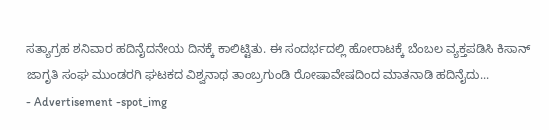ಸತ್ಯಾಗ್ರಹ ಶನಿವಾರ ಹದಿನೈದನೇಯ ದಿನಕ್ಕೆ ಕಾಲಿಟ್ಟಿತು. ಈ ಸಂದರ್ಭದಲ್ಲಿ ಹೋರಾಟಕ್ಕೆ ಬೆಂಬಲ ವ್ಯಕ್ತಪಡಿಸಿ ಕಿಸಾನ್ ಜಾಗೃತಿ ಸಂಘ ಮುಂಡರಗಿ ಘಟಕದ ವಿಶ್ವನಾಥ ತಾಂಬ್ರಗುಂಡಿ ರೋಷಾವೇಷದಿಂದ ಮಾತನಾಡಿ ಹದಿನೈದು...
- Advertisement -spot_img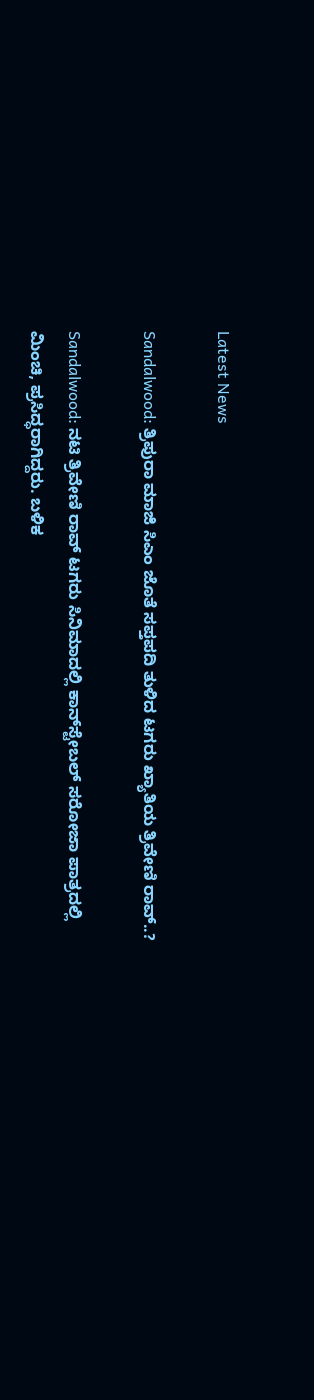Latest News

Sandalwood: ತ್ರಿಪುರಾ ಮಾಜಿ ಸಿಎಂ ಜೊತೆ ಸಪ್ತಪದಿ ತುಳಿದ ಟಗರು ಖ್ಯಾತಿಯ ತ್ರಿವೇಣಿ ರಾವ್..?

Sandalwood: ನಟಿ ತ್ರಿವೇಣಿ ರಾವ್ ಟಗರು ಸಿನಿಮಾದಲ್ಲಿ ಕಾನ್‌ಸ್ಟೇಬಲ್ ಸರೋಜಾ ಪಾತ್ರದಲ್ಲಿ ಮಿಂಚಿ, ಪ್ರಸಿದ್ಧರಾಗಿದ್ದರು. ಬಳಿಕ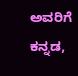ಅವರಿಗೆ ಕನ್ನಡ,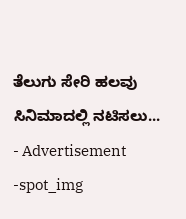ತೆಲುಗು ಸೇರಿ ಹಲವು ಸಿನಿಮಾದಲ್ಲಿ ನಟಿಸಲು...
- Advertisement -spot_img